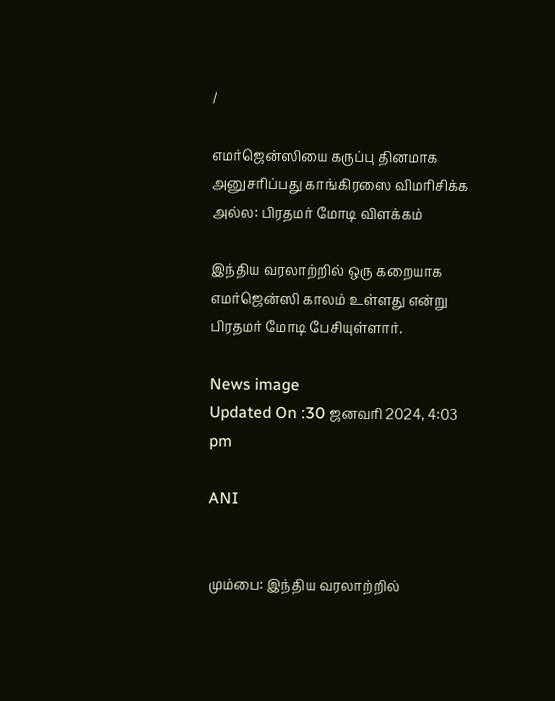/

எமர்ஜென்ஸியை கருப்பு தினமாக அனுசரிப்பது காங்கிரஸை விமரிசிக்க அல்ல: பிரதமர் மோடி விளக்கம்

இந்திய வரலாற்றில் ஒரு கறையாக எமர்ஜென்ஸி காலம் உள்ளது என்று பிரதமர் மோடி பேசியுள்ளார்.

News image
Updated On :30 ஜனவரி 2024, 4:03 pm

ANI


மும்பை: இந்திய வரலாற்றில்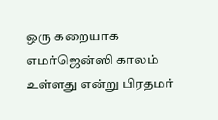ஒரு கறையாக எமர்ஜென்ஸி காலம் உள்ளது என்று பிரதமர்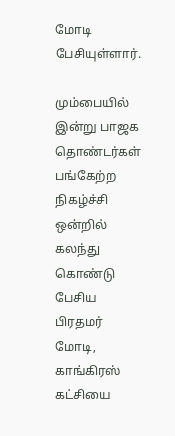மோடி பேசியுள்ளார்.

மும்பையில் இன்று பாஜக தொண்டர்கள் பங்கேற்ற நிகழ்ச்சி ஒன்றில் கலந்து கொண்டு பேசிய பிரதமர் மோடி, காங்கிரஸ் கட்சியை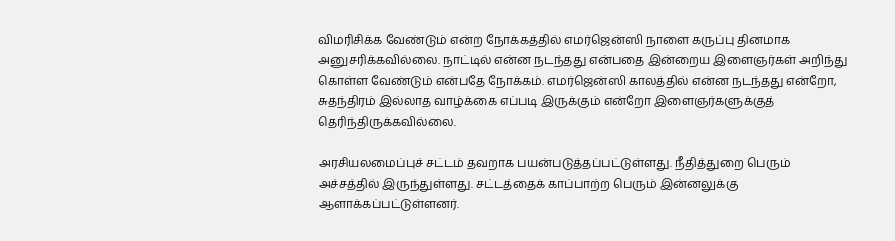விமரிசிக்க வேண்டும் என்ற நோக்கத்தில் எமர்ஜென்ஸி நாளை கருப்பு தினமாக அனுசரிக்கவில்லை. நாட்டில் என்ன நடந்தது என்பதை இன்றைய இளைஞர்கள் அறிந்து கொள்ள வேண்டும் என்பதே நோக்கம். எமர்ஜென்ஸி காலத்தில் என்ன நடந்தது என்றோ, சுதந்திரம் இல்லாத வாழ்க்கை எப்படி இருக்கும் என்றோ இளைஞர்களுக்குத் தெரிந்திருக்கவில்லை.

அரசியலமைப்புச் சட்டம் தவறாக பயன்படுத்தப்பட்டுள்ளது. நீதித்துறை பெரும் அச்சத்தில் இருந்துள்ளது. சட்டத்தைக் காப்பாற்ற பெரும் இன்னலுக்கு ஆளாக்கப்பட்டுள்ளனர்.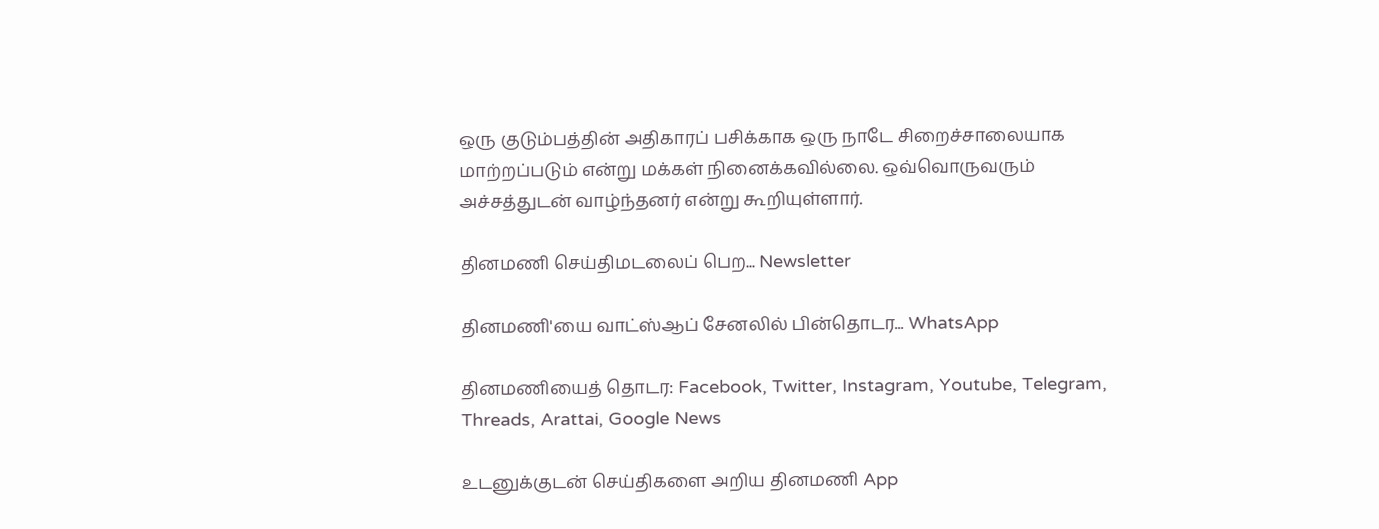ஒரு குடும்பத்தின் அதிகாரப் பசிக்காக ஒரு நாடே சிறைச்சாலையாக மாற்றப்படும் என்று மக்கள் நினைக்கவில்லை. ஒவ்வொருவரும் அச்சத்துடன் வாழ்ந்தனர் என்று கூறியுள்ளார்.

தினமணி செய்திமடலைப் பெற... Newsletter

தினமணி'யை வாட்ஸ்ஆப் சேனலில் பின்தொடர... WhatsApp

தினமணியைத் தொடர: Facebook, Twitter, Instagram, Youtube, Telegram, Threads, Arattai, Google News

உடனுக்குடன் செய்திகளை அறிய தினமணி App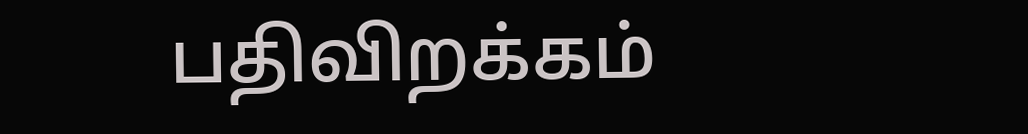பதிவிறக்கம்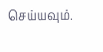செய்யவும்.